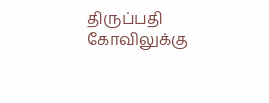திருப்பதி கோவிலுக்கு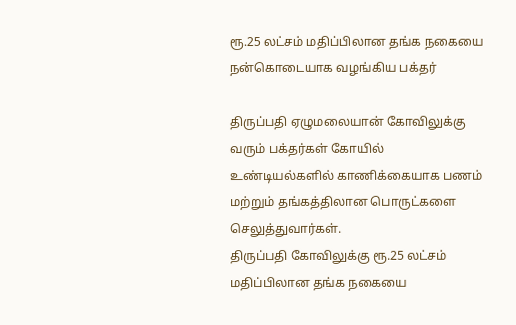ரூ.25 லட்சம் மதிப்பிலான தங்க நகையை நன்கொடையாக வழங்கிய பக்தர்

திருப்பதி ஏழுமலையான் கோவிலுக்கு வரும் பக்தர்கள் கோயில் உண்டியல்களில் காணிக்கையாக பணம் மற்றும் தங்கத்திலான பொருட்களை செலுத்துவார்கள்.
திருப்பதி கோவிலுக்கு ரூ.25 லட்சம் மதிப்பிலான தங்க நகையை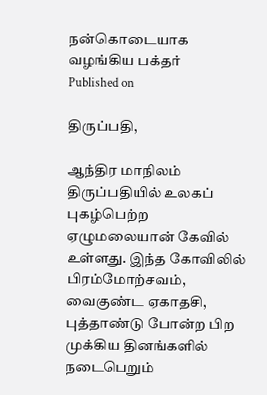நன்கொடையாக வழங்கிய பக்தர்
Published on

திருப்பதி,

ஆந்திர மாநிலம் திருப்பதியில் உலகப் புகழ்பெற்ற ஏழுமலையான் கேவில் உள்ளது. இந்த கோவிலில் பிரம்மோற்சவம், வைகுண்ட ஏகாதசி, புத்தாண்டு போன்ற பிற முக்கிய தினங்களில் நடைபெறும்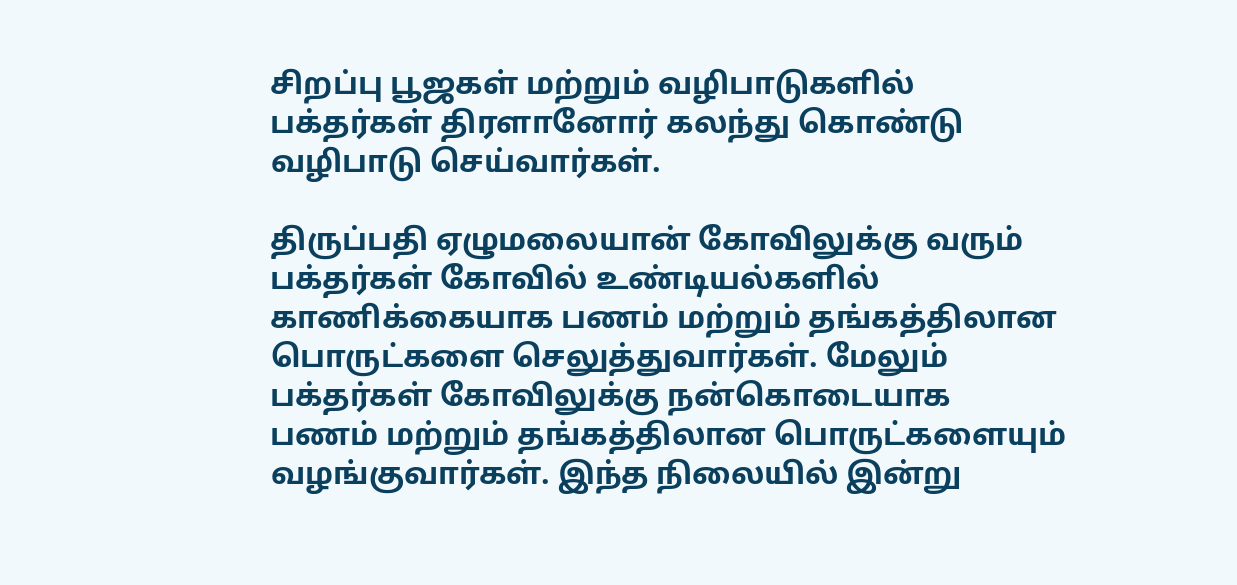சிறப்பு பூஜகள் மற்றும் வழிபாடுகளில் பக்தர்கள் திரளானோர் கலந்து கொண்டு வழிபாடு செய்வார்கள்.

திருப்பதி ஏழுமலையான் கோவிலுக்கு வரும் பக்தர்கள் கோவில் உண்டியல்களில் காணிக்கையாக பணம் மற்றும் தங்கத்திலான பொருட்களை செலுத்துவார்கள். மேலும் பக்தர்கள் கோவிலுக்கு நன்கொடையாக பணம் மற்றும் தங்கத்திலான பொருட்களையும் வழங்குவார்கள். இந்த நிலையில் இன்று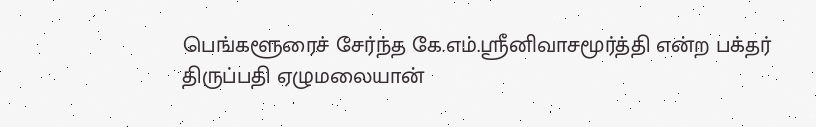பெங்களூரைச் சேர்ந்த கே.எம்.ஸ்ரீனிவாசமூர்த்தி என்ற பக்தர் திருப்பதி ஏழுமலையான்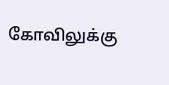கோவிலுக்கு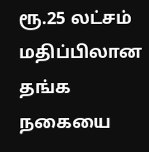ரூ.25 லட்சம் மதிப்பிலான தங்க நகையை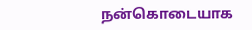நன்கொடையாக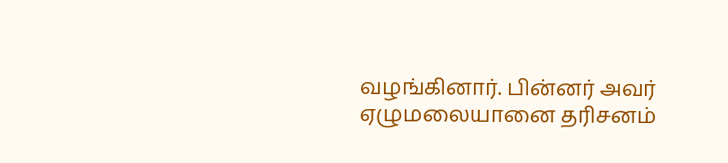வழங்கினார். பின்னர் அவர் ஏழுமலையானை தரிசனம்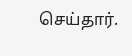செய்தார்.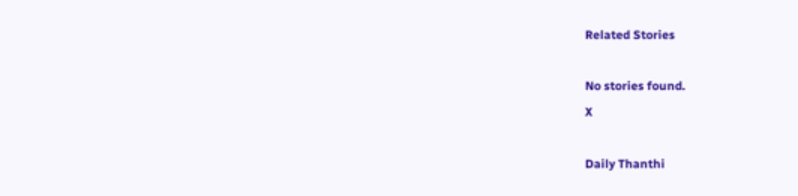Related Stories

No stories found.
X

Daily Thanthi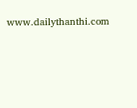www.dailythanthi.com